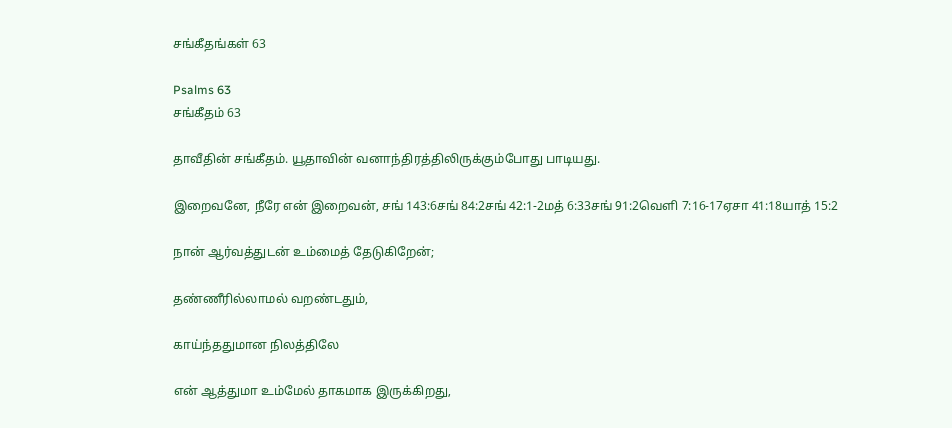சங்கீதங்கள் 63

Psalms 63
சங்கீதம் 63

தாவீதின் சங்கீதம். யூதாவின் வனாந்திரத்திலிருக்கும்போது பாடியது.

இறைவனே, நீரே என் இறைவன், சங் 143:6சங் 84:2சங் 42:1-2மத் 6:33சங் 91:2வெளி 7:16-17ஏசா 41:18யாத் 15:2

நான் ஆர்வத்துடன் உம்மைத் தேடுகிறேன்;

தண்ணீரில்லாமல் வறண்டதும்,

காய்ந்ததுமான நிலத்திலே

என் ஆத்துமா உம்மேல் தாகமாக இருக்கிறது,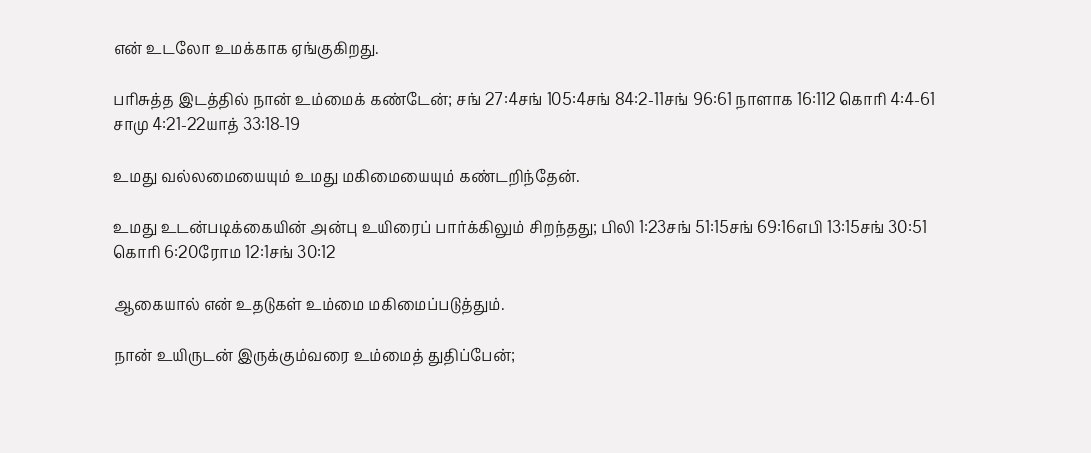என் உடலோ உமக்காக ஏங்குகிறது.

பரிசுத்த இடத்தில் நான் உம்மைக் கண்டேன்; சங் 27:4சங் 105:4சங் 84:2-11சங் 96:61 நாளாக 16:112 கொரி 4:4-61 சாமு 4:21-22யாத் 33:18-19

உமது வல்லமையையும் உமது மகிமையையும் கண்டறிந்தேன்.

உமது உடன்படிக்கையின் அன்பு உயிரைப் பார்க்கிலும் சிறந்தது; பிலி 1:23சங் 51:15சங் 69:16எபி 13:15சங் 30:51 கொரி 6:20ரோம 12:1சங் 30:12

ஆகையால் என் உதடுகள் உம்மை மகிமைப்படுத்தும்.

நான் உயிருடன் இருக்கும்வரை உம்மைத் துதிப்பேன்;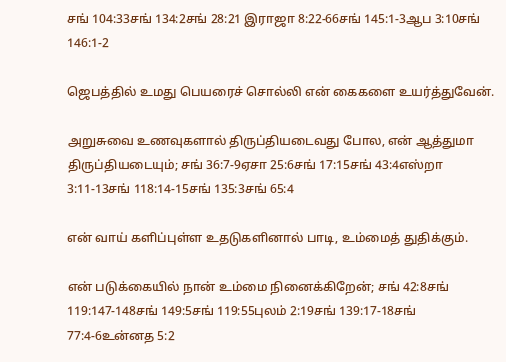சங் 104:33சங் 134:2சங் 28:21 இராஜா 8:22-66சங் 145:1-3ஆப 3:10சங் 146:1-2

ஜெபத்தில் உமது பெயரைச் சொல்லி என் கைகளை உயர்த்துவேன்.

அறுசுவை உணவுகளால் திருப்தியடைவது போல, என் ஆத்துமா திருப்தியடையும்; சங் 36:7-9ஏசா 25:6சங் 17:15சங் 43:4எஸ்றா 3:11-13சங் 118:14-15சங் 135:3சங் 65:4

என் வாய் களிப்புள்ள உதடுகளினால் பாடி, உம்மைத் துதிக்கும்.

என் படுக்கையில் நான் உம்மை நினைக்கிறேன்; சங் 42:8சங் 119:147-148சங் 149:5சங் 119:55புலம் 2:19சங் 139:17-18சங் 77:4-6உன்னத 5:2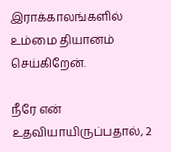இராக்காலங்களில் உம்மை தியானம் செய்கிறேன்.

நீரே என் உதவியாயிருப்பதால், 2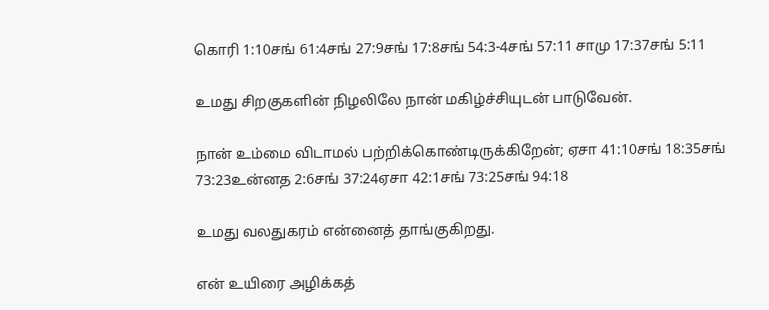கொரி 1:10சங் 61:4சங் 27:9சங் 17:8சங் 54:3-4சங் 57:11 சாமு 17:37சங் 5:11

உமது சிறகுகளின் நிழலிலே நான் மகிழ்ச்சியுடன் பாடுவேன்.

நான் உம்மை விடாமல் பற்றிக்கொண்டிருக்கிறேன்; ஏசா 41:10சங் 18:35சங் 73:23உன்னத 2:6சங் 37:24ஏசா 42:1சங் 73:25சங் 94:18

உமது வலதுகரம் என்னைத் தாங்குகிறது.

என் உயிரை அழிக்கத்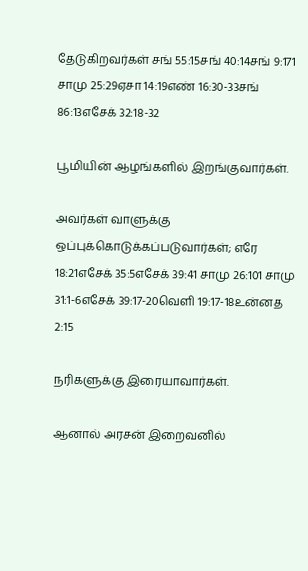தேடுகிறவர்கள் சங் 55:15சங் 40:14சங் 9:171 சாமு 25:29ஏசா 14:19எண் 16:30-33சங் 86:13எசேக் 32:18-32

பூமியின் ஆழங்களில் இறங்குவார்கள்.

அவர்கள் வாளுக்கு ஒப்புக்கொடுக்கப்படுவார்கள்; எரே 18:21எசேக் 35:5எசேக் 39:41 சாமு 26:101 சாமு 31:1-6எசேக் 39:17-20வெளி 19:17-18உன்னத 2:15

நரிகளுக்கு இரையாவார்கள்.

ஆனால் அரசன் இறைவனில்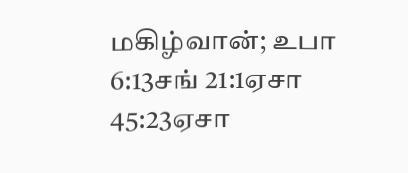மகிழ்வான்; உபா 6:13சங் 21:1ஏசா 45:23ஏசா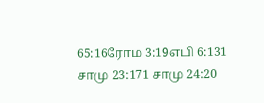65:16ரோம 3:19எபி 6:131 சாமு 23:171 சாமு 24:20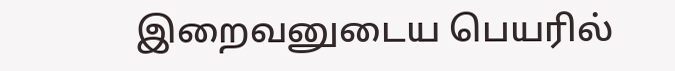இறைவனுடைய பெயரில்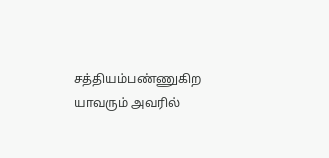சத்தியம்பண்ணுகிற யாவரும் அவரில்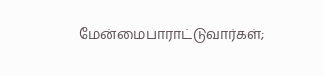மேன்மைபாராட்டுவார்கள்;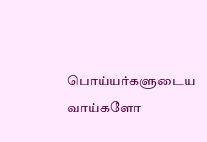பொய்யர்களுடைய வாய்களோ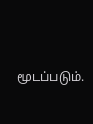மூடப்படும்.